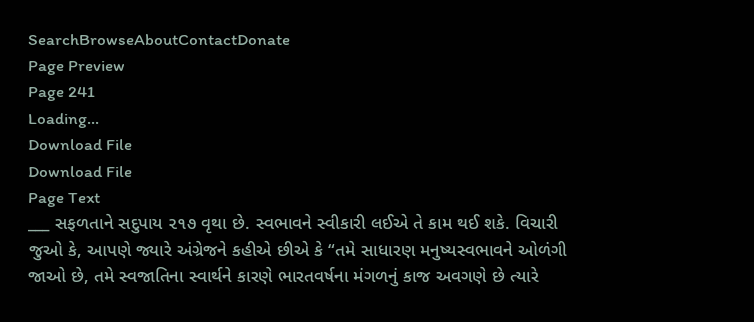SearchBrowseAboutContactDonate
Page Preview
Page 241
Loading...
Download File
Download File
Page Text
___ સફળતાને સદુપાય ૨૧૭ વૃથા છે. સ્વભાવને સ્વીકારી લઈએ તે કામ થઈ શકે. વિચારી જુઓ કે, આપણે જ્યારે અંગ્રેજને કહીએ છીએ કે “તમે સાધારણ મનુષ્યસ્વભાવને ઓળંગી જાઓ છે, તમે સ્વજાતિના સ્વાર્થને કારણે ભારતવર્ષના મંગળનું કાજ અવગણે છે ત્યારે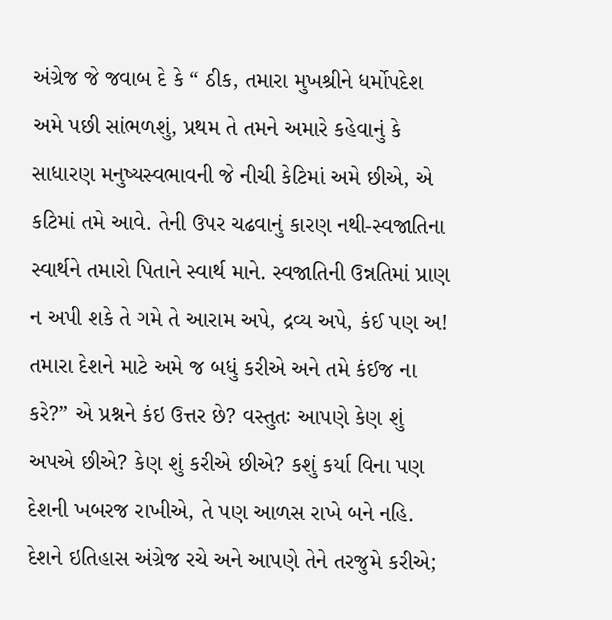અંગ્રેજ જે જવાબ દે કે “ ઠીક, તમારા મુખશ્રીને ધર્મોપદેશ અમે પછી સાંભળશું, પ્રથમ તે તમને અમારે કહેવાનું કે સાધારણ મનુષ્યસ્વભાવની જે નીચી કેટિમાં અમે છીએ, એ કટિમાં તમે આવે. તેની ઉપર ચઢવાનું કારણ નથી-સ્વજાતિના સ્વાર્થને તમારો પિતાને સ્વાર્થ માને. સ્વજાતિની ઉન્નતિમાં પ્રાણ ન અપી શકે તે ગમે તે આરામ અપે, દ્રવ્ય અપે, કંઈ પણ અ! તમારા દેશને માટે અમે જ બધું કરીએ અને તમે કંઈજ ના કરે?” એ પ્રશ્નને કંઇ ઉત્તર છે? વસ્તુતઃ આપણે કેણ શું અપએ છીએ? કેણ શું કરીએ છીએ? કશું કર્યા વિના પણ દેશની ખબરજ રાખીએ, તે પણ આળસ રાખે બને નહિ. દેશને ઇતિહાસ અંગ્રેજ રચે અને આપણે તેને તરજુમે કરીએ;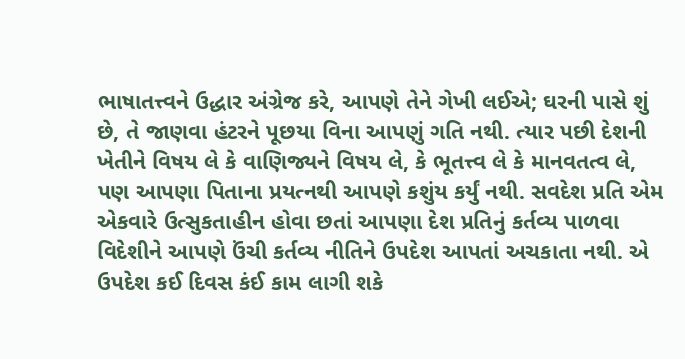ભાષાતત્ત્વને ઉદ્ધાર અંગ્રેજ કરે, આપણે તેને ગેખી લઈએ; ઘરની પાસે શું છે, તે જાણવા હંટરને પૂછયા વિના આપણું ગતિ નથી. ત્યાર પછી દેશની ખેતીને વિષય લે કે વાણિજ્યને વિષય લે, કે ભૂતત્ત્વ લે કે માનવતત્વ લે, પણ આપણા પિતાના પ્રયત્નથી આપણે કશુંય કર્યું નથી. સવદેશ પ્રતિ એમ એકવારે ઉત્સુકતાહીન હોવા છતાં આપણા દેશ પ્રતિનું કર્તવ્ય પાળવા વિદેશીને આપણે ઉંચી કર્તવ્ય નીતિને ઉપદેશ આપતાં અચકાતા નથી. એ ઉપદેશ કઈ દિવસ કંઈ કામ લાગી શકે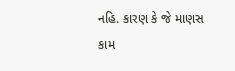નહિ. કારણ કે જે માણસ કામ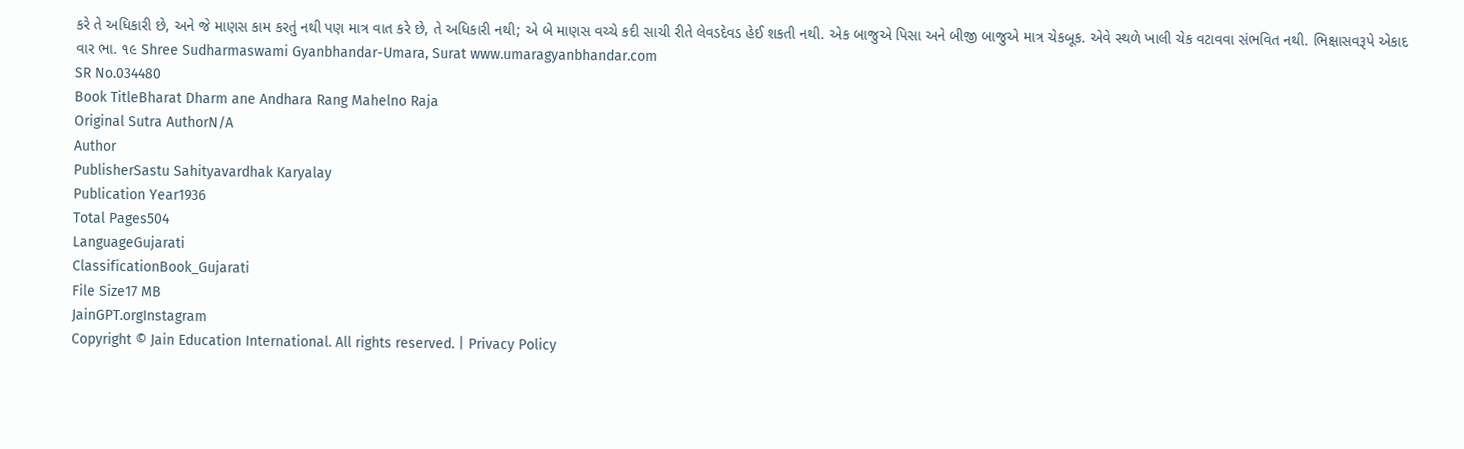કરે તે અધિકારી છે, અને જે માણસ કામ કરતું નથી પણ માત્ર વાત કરે છે, તે અધિકારી નથી; એ બે માણસ વચ્ચે કદી સાચી રીતે લેવડદેવડ હેઈ શકતી નથી. એક બાજુએ પિસા અને બીજી બાજુએ માત્ર ચેકબૂક. એવે સ્થળે ખાલી ચેક વટાવવા સંભવિત નથી. ભિક્ષાસવરૂપે એકાદ વાર ભા. ૧૯ Shree Sudharmaswami Gyanbhandar-Umara, Surat www.umaragyanbhandar.com
SR No.034480
Book TitleBharat Dharm ane Andhara Rang Mahelno Raja
Original Sutra AuthorN/A
Author
PublisherSastu Sahityavardhak Karyalay
Publication Year1936
Total Pages504
LanguageGujarati
ClassificationBook_Gujarati
File Size17 MB
JainGPT.orgInstagram
Copyright © Jain Education International. All rights reserved. | Privacy Policy